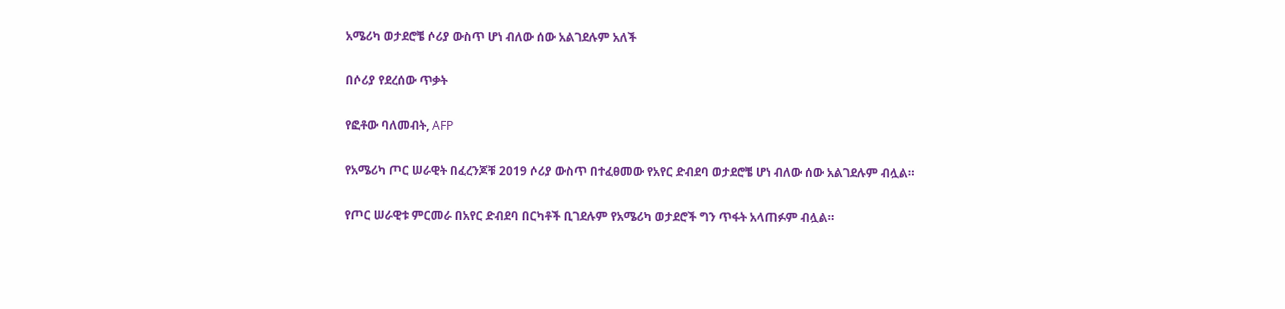አሜሪካ ወታደሮቼ ሶሪያ ውስጥ ሆነ ብለው ሰው አልገደሉም አለች

በሶሪያ የደረሰው ጥቃት

የፎቶው ባለመብት, AFP

የአሜሪካ ጦር ሠራዊት በፈረንጆቹ 2019 ሶሪያ ውስጥ በተፈፀመው የአየር ድብደባ ወታደሮቼ ሆነ ብለው ሰው አልገደሉም ብሏል።

የጦር ሠራዊቱ ምርመራ በአየር ድብደባ በርካቶች ቢገደሉም የአሜሪካ ወታደሮች ግን ጥፋት አላጠፉም ብሏል።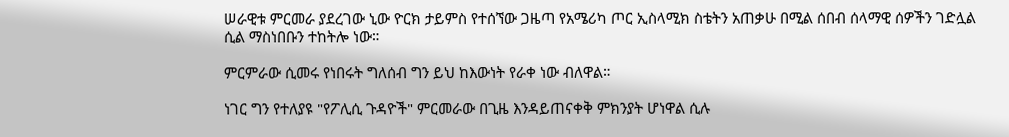ሠራዊቱ ምርመራ ያደረገው ኒው ዮርክ ታይምስ የተሰኘው ጋዜጣ የአሜሪካ ጦር ኢስላሚክ ስቴትን አጠቃሁ በሚል ሰበብ ሰላማዊ ሰዎችን ገድሏል ሲል ማስነበቡን ተከትሎ ነው።

ምርምራው ሲመሩ የነበሩት ግለሰብ ግን ይህ ከእውነት የራቀ ነው ብለዋል።

ነገር ግን የተለያዩ "የፖሊሲ ጉዳዮች" ምርመራው በጊዜ እንዳይጠናቀቅ ምክንያት ሆነዋል ሲሉ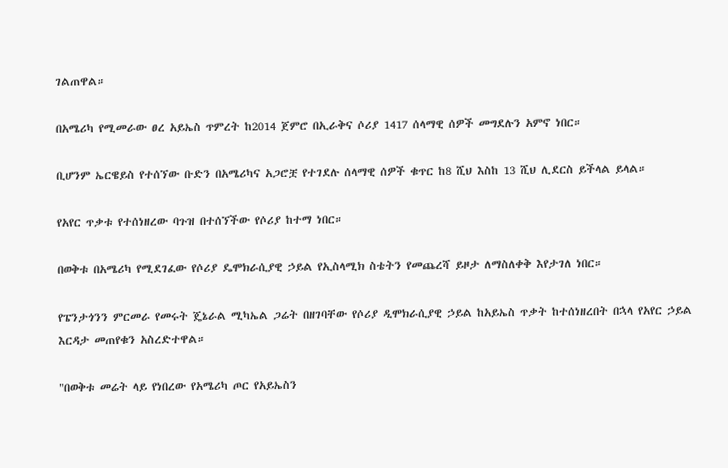ገልጠዋል።

በአሜሪካ የሚመራው ፀረ አይኤስ ጥምረት ከ2014 ጀምሮ በኢራቅና ሶሪያ 1417 ሰላማዊ ሰዎች መግደሉን አምኖ ነበር።

ቢሆንም ኤርዌይስ የተሰኘው ቡድን በአሜሪካና አጋሮቿ የተገደሉ ሰላማዊ ሰዎች ቁጥር ከ8 ሺህ እስከ 13 ሺህ ሊደርስ ይችላል ይላል።

የአየር ጥቃቱ የተሰነዘረው ባጉዝ በተሰኘችው የሶሪያ ከተማ ነበር።

በወቅቱ በአሜሪካ የሚደገፈው የሶሪያ ዴሞክራሲያዊ ኃይል የኢስላሚክ ስቴትን የመጨረሻ ይዞታ ለማስለቀቅ እየታገለ ነበር።

የፔንታጎንን ምርመራ የመሩት ጄኔራል ሚካኤል ጋሬት በዘገባቸው የሶሪያ ዲሞክራሲያዊ ኃይል ከአይኤስ ጥቃት ከተሰነዘረበት በኋላ የአየር ኃይል እርዳታ መጠየቁን አስረድተዋል።

"በወቅቱ መሬት ላይ የነበረው የአሜሪካ ጦር የአይኤስን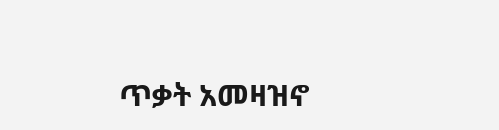ጥቃት አመዛዝኖ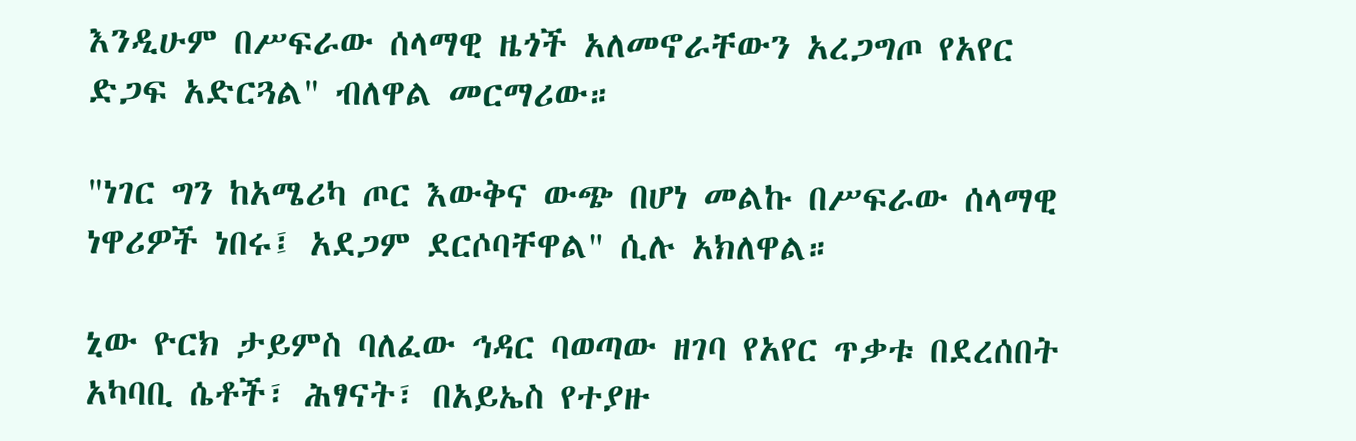እንዲሁም በሥፍራው ሰላማዊ ዜጎች አለመኖራቸውን አረጋግጦ የአየር ድጋፍ አድርጓል" ብለዋል መርማሪው።

"ነገር ግን ከአሜሪካ ጦር እውቅና ውጭ በሆነ መልኩ በሥፍራው ሰላማዊ ነዋሪዎች ነበሩ፤ አደጋም ደርሶባቸዋል" ሲሉ አክለዋል።

ኒው ዮርክ ታይምስ ባለፈው ኅዳር ባወጣው ዘገባ የአየር ጥቃቱ በደረሰበት አካባቢ ሴቶች፣ ሕፃናት፣ በአይኤስ የተያዙ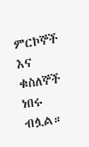ምርኮኞች እና ቁስለኞች ነበሩ ብሏል።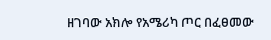ዘገባው አክሎ የአሜሪካ ጦር በፈፀመው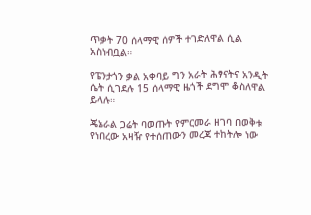ጥቃት 70 ሰላማዊ ሰዎች ተገድለዋል ሲል አስነብቧል።

የፔንታጎን ቃል አቀባይ ግን አራት ሕፃናትና አንዲት ሴት ሲገደሉ 15 ሰላማዊ ዜጎች ደግሞ ቆስለዋል ይላሉ።

ጄኔራል ጋሬት ባወጡት የምርመራ ዘገባ በወቅቱ የነበረው አዛዥ የተሰጠውን መረጃ ተከትሎ ነው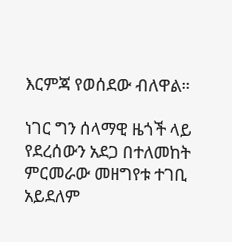እርምጃ የወሰደው ብለዋል።

ነገር ግን ሰላማዊ ዜጎች ላይ የደረሰውን አደጋ በተለመከት ምርመራው መዘግየቱ ተገቢ አይደለም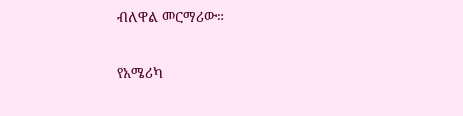ብለዋል መርማሪው።

የአሜሪካ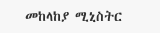መከላከያ ሚኒስትር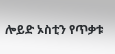ሎይድ ኦስቲን የጥቃቱ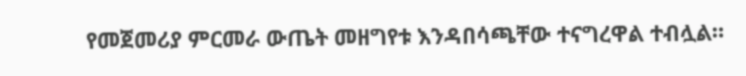የመጀመሪያ ምርመራ ውጤት መዘግየቱ እንዳበሳጫቸው ተናግረዋል ተብሏል።